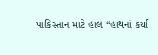પાકિસ્તાન માટે હાલ “હાથનાં કર્યા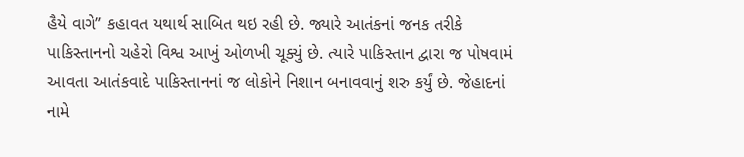હૈયે વાગે” કહાવત યથાર્થ સાબિત થઇ રહી છે. જ્યારે આતંકનાં જનક તરીકે પાકિસ્તાનનો ચહેરો વિશ્વ આખું ઓળખી ચૂક્યું છે. ત્યારે પાકિસ્તાન દ્વારા જ પોષવામં આવતા આતંકવાદે પાકિસ્તાનનાં જ લોકોને નિશાન બનાવવાનું શરુ કર્યું છે. જેહાદનાં નામે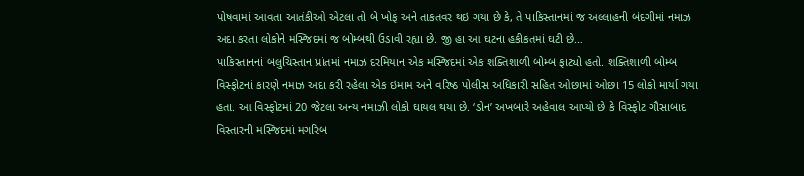પોષવામાં આવતા આતંકીઓ એટલા તો બે ખોફ અને તાકતવર થઇ ગયા છે કે, તે પાકિસ્તાનમાં જ અલ્લાહની બંદગીમાં નમાઝ અદા કરતા લોકોને મસ્જિદમાં જ બોમ્બથી ઉડાવી રહ્યા છે. જી હા આ ઘટના હકીકતમાં ઘટી છે…
પાકિસ્તાનનાં બલુચિસ્તાન પ્રાંતમાં નમાઝ દરમિયાન એક મસ્જિદમાં એક શક્તિશાળી બોમ્બ ફાટ્યો હતો. શક્તિશાળી બોમ્બ વિસ્ફોટનાં કારણે નમાઝ અદા કરી રહેલા એક ઇમામ અને વરિષ્ઠ પોલીસ અધિકારી સહિત ઓછામાં ઓછા 15 લોકો માર્યા ગયા હતા. આ વિસ્ફોટમાં 20 જેટલા અન્ય નમાઝી લોકો ઘાયલ થયા છે. ‘ડોન’ અખબારે અહેવાલ આપ્યો છે કે વિસ્ફોટ ગૌસાબાદ વિસ્તારની મસ્જિદમાં મગરિબ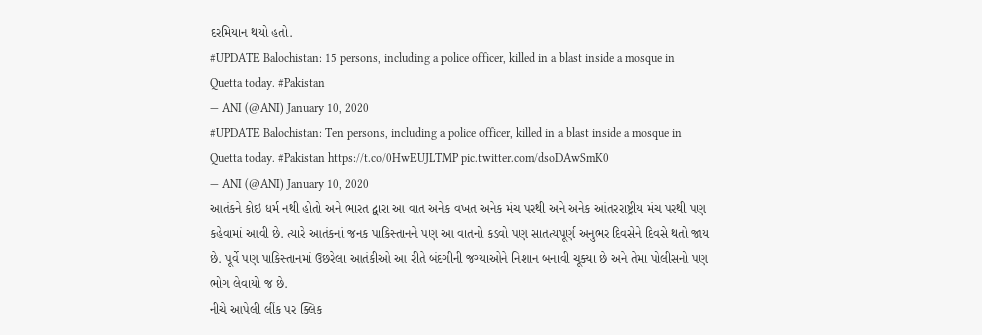દરમિયાન થયો હતો.
#UPDATE Balochistan: 15 persons, including a police officer, killed in a blast inside a mosque in Quetta today. #Pakistan
— ANI (@ANI) January 10, 2020
#UPDATE Balochistan: Ten persons, including a police officer, killed in a blast inside a mosque in Quetta today. #Pakistan https://t.co/0HwEUJLTMP pic.twitter.com/dsoDAwSmK0
— ANI (@ANI) January 10, 2020
આતંકને કોઇ ધર્મ નથી હોતો અને ભારત દ્વારા આ વાત અનેક વખત અનેક મંચ પરથી અને અનેક આંતરરાષ્ટ્રીય મંચ પરથી પણ કહેવામાં આવી છે. ત્યારે આતંકનાં જનક પાકિસ્તાનને પણ આ વાતનો કડવો પણ સાતત્યપૂર્ણ અનુભર દિવસેને દિવસે થતો જાય છે. પૂર્વે પણ પાકિસ્તાનમાં ઉછરેલા આતંકીઓ આ રીતે બંદગીની જગ્યાઓને નિશાન બનાવી ચૂક્યા છે અને તેમા પોલીસનો પણ ભોગ લેવાયો જ છે.
નીચે આપેલી લીંક પર ક્લિક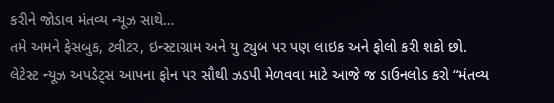કરીને જોડાવ મંતવ્ય ન્યૂઝ સાથે…
તમે અમને ફેસબુક, ટ્વીટર, ઇન્સ્ટાગ્રામ અને યુ ટ્યુબ પર પણ લાઇક અને ફોલો કરી શકો છો.
લેટેસ્ટ ન્યૂઝ અપડેટ્સ આપના ફોન પર સૌથી ઝડપી મેળવવા માટે આજે જ ડાઉનલોડ કરો “મંતવ્ય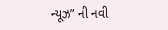ન્યૂઝ” ની નવી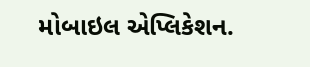મોબાઇલ એપ્લિકેશન.